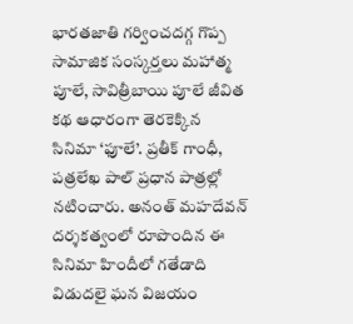భారతజాతి గర్వించదగ్గ గొప్ప సామాజిక సంస్కర్తలు మహాత్మ పూలే, సావిత్రీబాయి పూలే జీవిత కథ ఆధారంగా తెరకెక్కిన సినిమా ‘ఫూలే’. ప్రతీక్ గాంధీ, పత్రలేఖ పాల్ ప్రధాన పాత్రల్లో నటించారు. అనంత్ మహదేవన్ దర్శకత్వంలో రూపొందిన ఈ సినిమా హిందీలో గతేడాది విడుదలై ఘన విజయం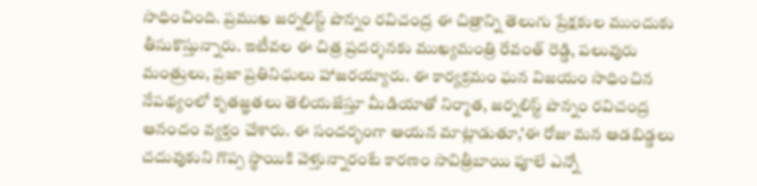సాధించింది. ప్రముఖ జర్నలిస్ట్ పొన్నం రవిచంద్ర ఈ చిత్రాన్ని తెలుగు ప్రేక్షకుల ముందుకు తీసుకొస్తున్నారు. ఇటీవల ఈ చిత్ర ప్రదర్శనకు ముఖ్యమంత్రి రేవంత్ రెడ్డి, పలువురు మంత్రులు, ప్రజా ప్రతినిధులు హాజరయ్యారు. ఈ కార్యక్రమం ఘన విజయం సాధించిన నేపథ్యంలో కృతజ్ఞతలు తెలియజేస్తూ మీడియాతో నిర్మాత, జర్నలిస్ట్ పొన్నం రవిచంద్ర ఆనందం వ్యక్తం చేశారు. ఈ సందర్భంగా ఆయన మాట్లాడుతూ,’ఈ రోజు మన ఆడబిడ్డలు చదువుకుని గొప్ప స్థాయికి వెళ్తున్నారంటే కారణం సావిత్రీబాయి పూలే ఎన్నో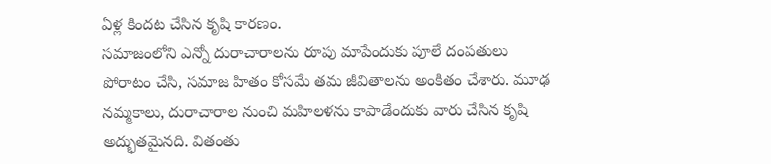ఏళ్ల కిందట చేసిన కృషి కారణం.
సమాజంలోని ఎన్నో దురాచారాలను రూపు మాపేందుకు పూలే దంపతులు పోరాటం చేసి, సమాజ హితం కోసమే తమ జీవితాలను అంకితం చేశారు. మూఢ నమ్మకాలు, దురాచారాల నుంచి మహిలళను కాపాడేందుకు వారు చేసిన కృషి అద్భుతమైనది. వితంతు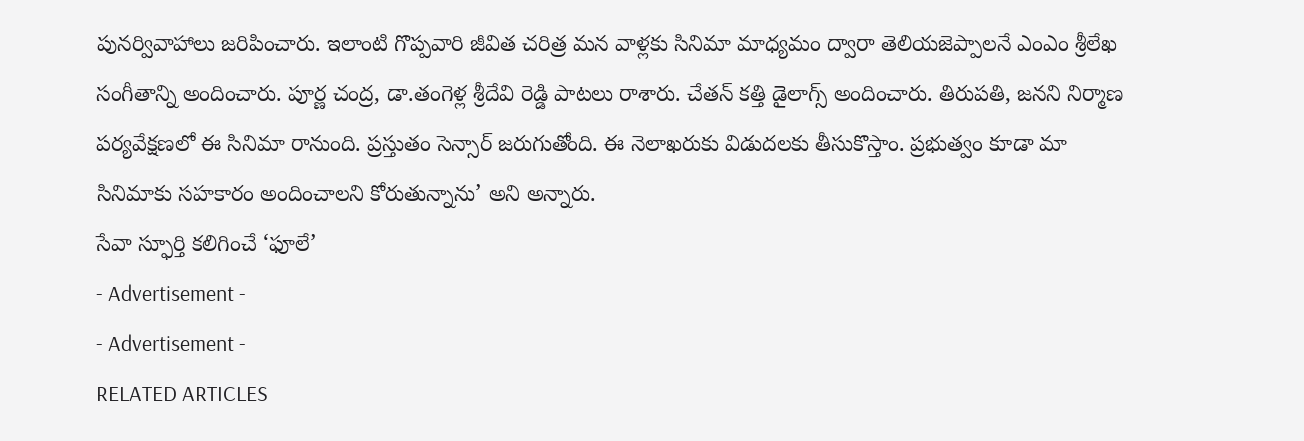పునర్వివాహాలు జరిపించారు. ఇలాంటి గొప్పవారి జీవిత చరిత్ర మన వాళ్లకు సినిమా మాధ్యమం ద్వారా తెలియజెప్పాలనే ఎంఎం శ్రీలేఖ సంగీతాన్ని అందించారు. పూర్ణ చంద్ర, డా.తంగెళ్ల శ్రీదేవి రెడ్డి పాటలు రాశారు. చేతన్ కత్తి డైలాగ్స్ అందించారు. తిరుపతి, జనని నిర్మాణ పర్యవేక్షణలో ఈ సినిమా రానుంది. ప్రస్తుతం సెన్సార్ జరుగుతోంది. ఈ నెలాఖరుకు విడుదలకు తీసుకొస్తాం. ప్రభుత్వం కూడా మా సినిమాకు సహకారం అందించాలని కోరుతున్నాను’ అని అన్నారు.
సేవా స్ఫూర్తి కలిగించే ‘ఫూలే’
- Advertisement -
- Advertisement -
RELATED ARTICLES